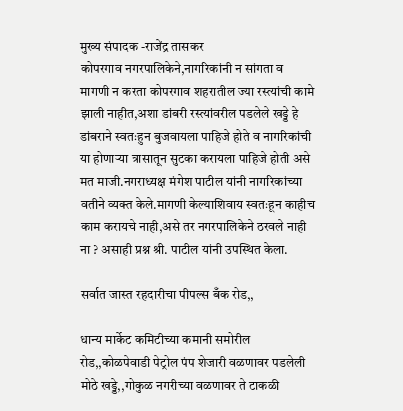मुख्य संपादक -राजेंद्र तासकर
कोपरगाव नगरपालिकेने,नागरिकांनी न सांगता व मागणी न करता कोपरगाव शहरातील ज्या रस्त्यांची कामे झाली नाहीत,अशा डांबरी रस्त्यांवरील पडलेले खड्डे हे डांबराने स्वतःहुन बुजवायला पाहिजे होते व नागरिकांची या होणाऱ्या त्रासातून सुटका करायला पाहिजे होती असे मत माजी.नगराध्यक्ष मंगेश पाटील यांनी नागरिकांच्या वतीने व्यक्त केले.मागणी केल्याशिवाय स्वतःहून काहीच काम करायचे नाही,असे तर नगरपालिकेने ठरवले नाही ना ? असाही प्रश्न श्री. पाटील यांनी उपस्थित केला.

सर्वात जास्त रहदारीचा पीपल्स बँक रोड,,

धान्य मार्केट कमिटीच्या कमानी समोरील रोड,,कोळपेवाडी पेट्रोल पंप शेजारी वळणावर पडलेली मोठे खड्डे,,गोकुळ नगरीच्या वळणावर ते टाकळी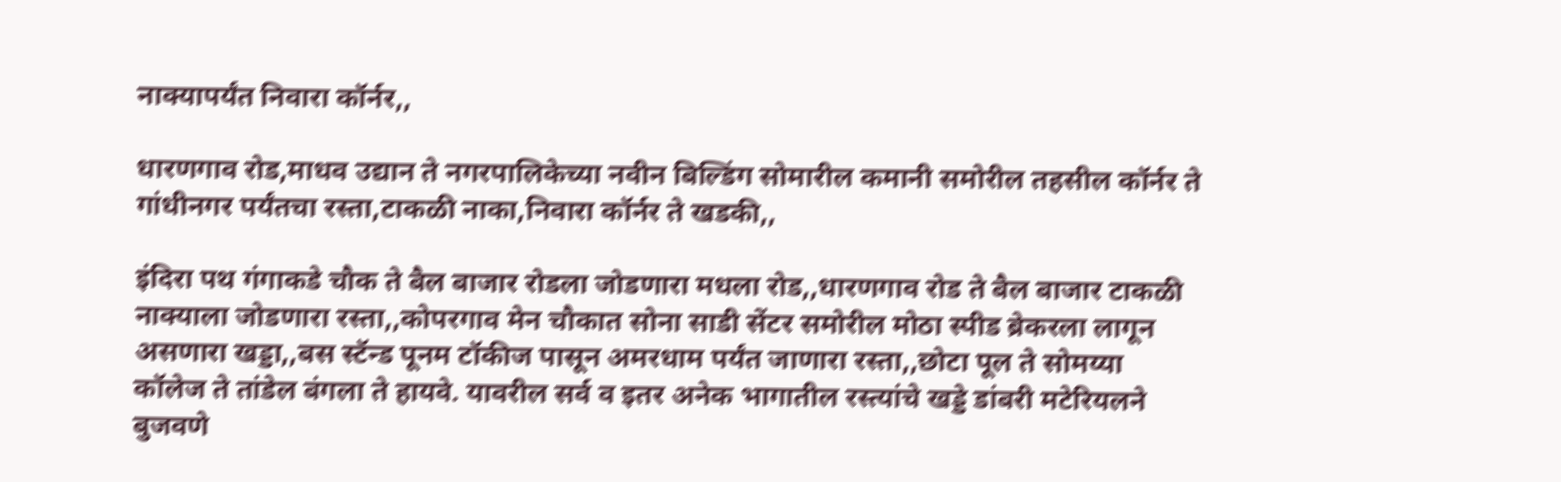नाक्यापर्यंत निवारा कॉर्नर,,

धारणगाव रोड,माधव उद्यान ते नगरपालिकेच्या नवीन बिल्डिंग सोमारील कमानी समोरील तहसील कॉर्नर ते गांधीनगर पर्यंतचा रस्ता,टाकळी नाका,निवारा कॉर्नर ते खडकी,,

इंदिरा पथ गंगाकडे चौक ते बैल बाजार रोडला जोडणारा मधला रोड,,धारणगाव रोड ते बैल बाजार टाकळी नाक्याला जोडणारा रस्ता,,कोपरगाव मेन चौकात सोना साडी सेंटर समोरील मोठा स्पीड ब्रेकरला लागून असणारा खड्डा,,बस स्टॅन्ड पूनम टॉकीज पासून अमरधाम पर्यंत जाणारा रस्ता,,छोटा पूल ते सोमय्या कॉलेज ते तांडेल बंगला ते हायवे. यावरील सर्व व इतर अनेक भागातील रस्त्यांचे खड्डे डांबरी मटेरियलने बुजवणे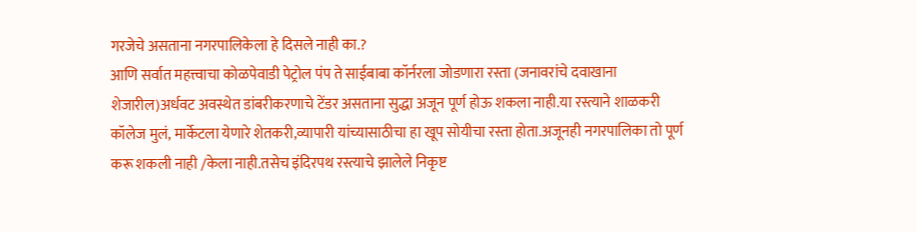गरजेचे असताना नगरपालिकेला हे दिसले नाही का.?
आणि सर्वात महत्त्वाचा कोळपेवाडी पेट्रोल पंप ते साईबाबा कॉर्नरला जोडणारा रस्ता (जनावरांचे दवाखाना शेजारील)अर्धवट अवस्थेत डांबरीकरणाचे टेंडर असताना सुद्धा अजून पूर्ण होऊ शकला नाही.या रस्त्याने शाळकरी कॉलेज मुलं, मार्केटला येणारे शेतकरी,व्यापारी यांच्यासाठीचा हा खूप सोयीचा रस्ता होता.अजूनही नगरपालिका तो पूर्ण करू शकली नाही /केला नाही.तसेच इंदिरपथ रस्त्याचे झालेले निकृष्ट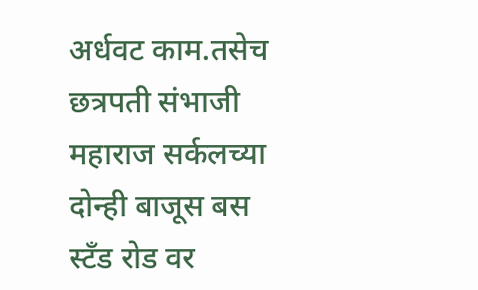अर्धवट काम.तसेच छत्रपती संभाजी महाराज सर्कलच्या दोन्ही बाजूस बस स्टँड रोड वर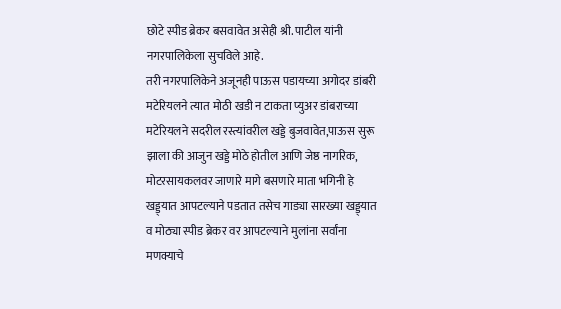छोटे स्पीड ब्रेकर बसवावेत असेही श्री. पाटील यांनी नगरपालिकेला सुचविले आहे.
तरी नगरपालिकेने अजूनही पाऊस पडायच्या अगोदर डांबरी मटेरियलने त्यात मोठी खडी न टाकता प्युअर डांबराच्या मटेरियलने सदरील रस्त्यांवरील खड्डे बुजवावेत,पाऊस सुरू झाला की आजुन खड्डे मोठे होतील आणि जेष्ठ नागरिक, मोटरसायकलवर जाणारे मागे बसणारे माता भगिनी हे खड्ड्यात आपटल्याने पडतात तसेच गाड्या सारख्या खड्ड्यात व मोठ्या स्पीड ब्रेकर वर आपटल्याने मुलांना सर्वांना मणक्याचे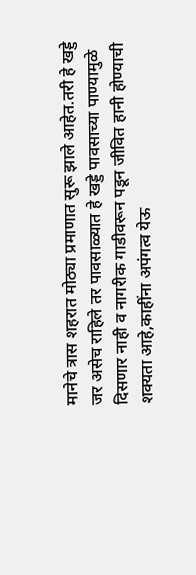मानेचे त्रास शहरात मोठ्या प्रमाणात सुरू झाले आहेत.तरी हे खड्डे जर असेच राहिले तर पावसाळ्यात हे खड्डे पावसाच्या पाण्यामुळे दिसणार नाही व नागरीक गाडीवरून पडून जीवित हानी होण्याची शक्यता आहे,काहींना अपंगत्व येऊ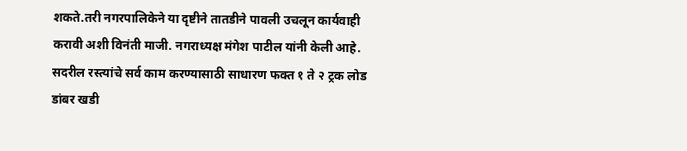शकते.तरी नगरपालिकेने या दृष्टीने तातडीने पावली उचलून कार्यवाही करावी अशी विनंती माजी. नगराध्यक्ष मंगेश पाटील यांनी केली आहे.
सदरील रस्त्यांचे सर्व काम करण्यासाठी साधारण फक्त १ ते २ ट्रक लोड डांबर खडी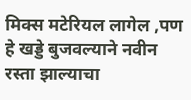मिक्स मटेरियल लागेल ,पण हे खड्डे बुजवल्याने नवीन रस्ता झाल्याचा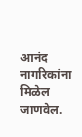आनंद नागरिकांना मिळेल जाणवेल.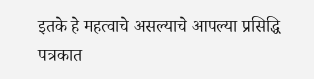इतके हे महत्वाचे असल्याचे आपल्या प्रसिद्धि पत्रकात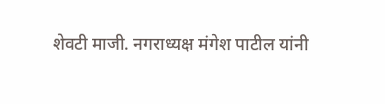शेवटी माजी. नगराध्यक्ष मंगेश पाटील यांनी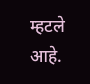म्हटले आहे.